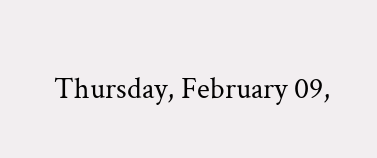Thursday, February 09,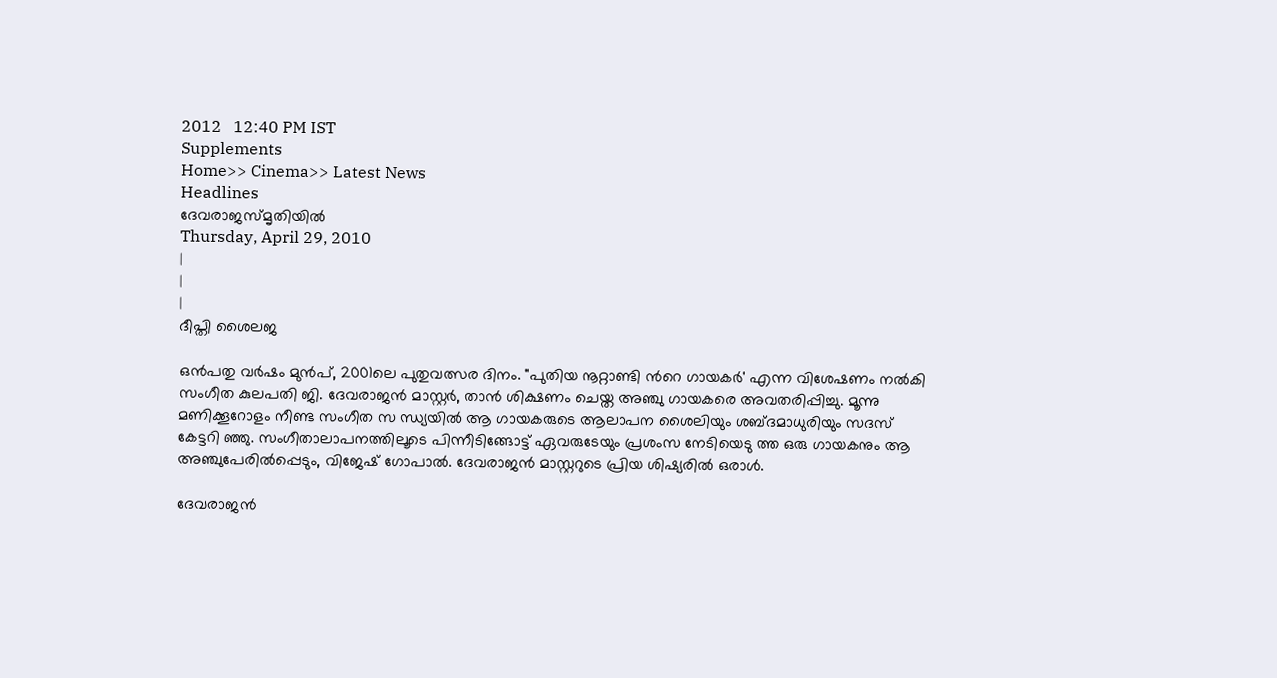2012   12:40 PM IST
Supplements
Home>> Cinema>> Latest News
Headlines
ദേവരാജസ്മൃതിയില്‍
Thursday, April 29, 2010
|
|
|
ദീപ്തി ശൈലജ

ഒന്‍പതു വര്‍ഷം മുന്‍പ്, 2001ലെ പുതുവത്സര ദിനം. "പുതിയ നൂറ്റാണ്ടി ന്‍റെ ഗായകര്‍' എന്ന വിശേഷണം നല്‍കി സംഗീത കുലപതി ജി. ദേവരാജന്‍ മാസ്റ്റര്‍, താന്‍ ശിക്ഷണം ചെയ്ത അഞ്ചു ഗായകരെ അവതരിപ്പിച്ചു. മൂന്നു മണിക്കൂറോളം നീണ്ട സംഗീത സ ന്ധ്യയില്‍ ആ ഗായകരുടെ ആലാപന ശൈലിയും ശബ്ദമാധുരിയും സദസ് കേട്ടറി ഞ്ഞു. സംഗീതാലാപനത്തിലൂടെ പിന്നീടിങ്ങോട്ട് ഏവരുടേയും പ്രശംസ നേടിയെടു ത്ത ഒരു ഗായകനും ആ അഞ്ചുപേരില്‍പ്പെടും, വിജേഷ് ഗോപാല്‍. ദേവരാജന്‍ മാസ്റ്ററുടെ പ്രിയ ശിഷ്യരില്‍ ഒരാള്‍.

ദേവരാജന്‍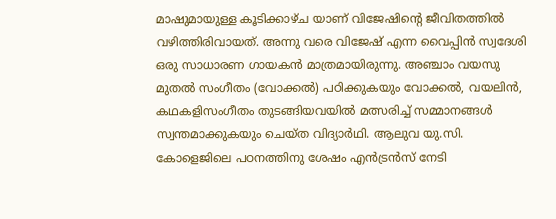മാഷുമായുള്ള കൂടിക്കാഴ്ച യാണ് വിജേഷിന്‍റെ ജീവിതത്തില്‍ വഴിത്തിരിവായത്. അന്നു വരെ വിജേഷ് എന്ന വൈപ്പിന്‍ സ്വദേശി ഒരു സാധാരണ ഗായകന്‍ മാത്രമായിരുന്നു. അഞ്ചാം വയസു മുതല്‍ സംഗീതം (വോക്കല്‍) പഠിക്കുകയും വോക്കല്‍, വയലിന്‍, കഥകളിസംഗീതം തുടങ്ങിയവയില്‍ മത്സരിച്ച് സമ്മാനങ്ങള്‍ സ്വന്തമാക്കുകയും ചെയ്ത വിദ്യാര്‍ഥി. ആലുവ യു.സി. കോളെജിലെ പഠനത്തിനു ശേഷം എന്‍ട്രന്‍സ് നേടി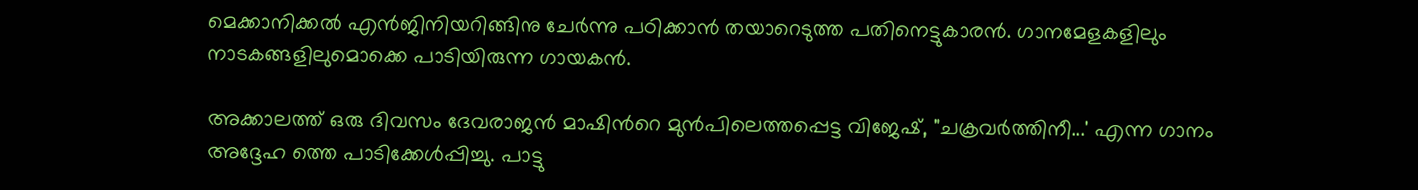മെക്കാനിക്കല്‍ എന്‍ജിനിയറിങ്ങിനു ചേര്‍ന്നു പഠിക്കാന്‍ തയാറെടുത്ത പതിനെട്ടുകാരന്‍. ഗാനമേളകളിലും നാടകങ്ങളിലുമൊക്കെ പാടിയിരുന്ന ഗായകന്‍.

അക്കാലത്ത് ഒരു ദിവസം ദേവരാജന്‍ മാഷിന്‍റെ മുന്‍പിലെത്തപ്പെട്ട വിജേഷ്, "ചക്രവര്‍ത്തിനീ...' എന്ന ഗാനം അദ്ദേഹ ത്തെ പാടിക്കേള്‍പ്പിച്ചു. പാട്ടു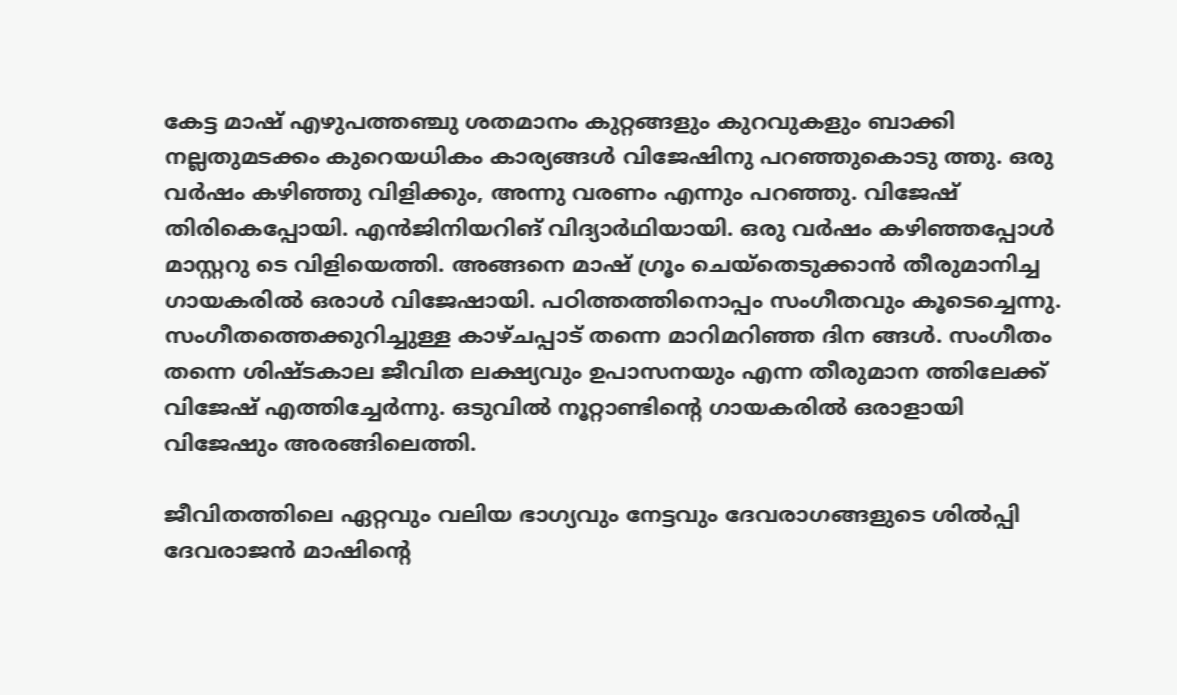കേട്ട മാഷ് എഴുപത്തഞ്ചു ശതമാനം കുറ്റങ്ങളും കുറവുകളും ബാക്കി നല്ലതുമടക്കം കുറെയധികം കാര്യങ്ങള്‍ വിജേഷിനു പറഞ്ഞുകൊടു ത്തു. ഒരു വര്‍ഷം കഴിഞ്ഞു വിളിക്കും, അന്നു വരണം എന്നും പറഞ്ഞു. വിജേഷ് തിരികെപ്പോയി. എന്‍ജിനിയറിങ് വിദ്യാര്‍ഥിയായി. ഒരു വര്‍ഷം കഴിഞ്ഞപ്പോള്‍ മാസ്റ്ററു ടെ വിളിയെത്തി. അങ്ങനെ മാഷ് ഗ്രൂം ചെയ്തെടുക്കാന്‍ തീരുമാനിച്ച ഗായകരില്‍ ഒരാള്‍ വിജേഷായി. പഠിത്തത്തിനൊപ്പം സംഗീതവും കൂടെച്ചെന്നു. സംഗീതത്തെക്കുറിച്ചുള്ള കാഴ്ചപ്പാട് തന്നെ മാറിമറിഞ്ഞ ദിന ങ്ങള്‍. സംഗീതം തന്നെ ശിഷ്ടകാല ജീവിത ലക്ഷ്യവും ഉപാസനയും എന്ന തീരുമാന ത്തിലേക്ക് വിജേഷ് എത്തിച്ചേര്‍ന്നു. ഒടുവില്‍ നൂറ്റാണ്ടിന്‍റെ ഗായകരില്‍ ഒരാളായി വിജേഷും അരങ്ങിലെത്തി.

ജീവിതത്തിലെ ഏറ്റവും വലിയ ഭാഗ്യവും നേട്ടവും ദേവരാഗങ്ങളുടെ ശില്‍പ്പി ദേവരാജന്‍ മാഷിന്‍റെ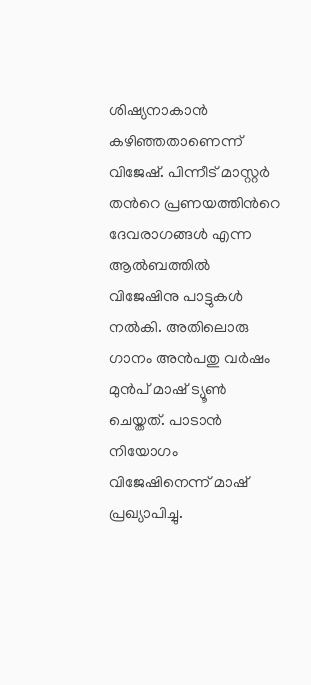ശിഷ്യനാകാന്‍ കഴിഞ്ഞതാണെന്ന് വിജേഷ്. പിന്നീട് മാസ്റ്റര്‍ തന്‍റെ പ്രണയത്തിന്‍റെ ദേവരാഗങ്ങള്‍ എന്ന ആല്‍ബത്തില്‍ വിജേഷിനു പാട്ടുകള്‍ നല്‍കി. അതിലൊരു ഗാനം അന്‍പതു വര്‍ഷം മുന്‍പ് മാഷ് ട്യൂണ്‍ ചെയ്തത്. പാടാന്‍ നിയോഗം വിജേഷിനെന്ന് മാഷ് പ്രഖ്യാപിച്ചു.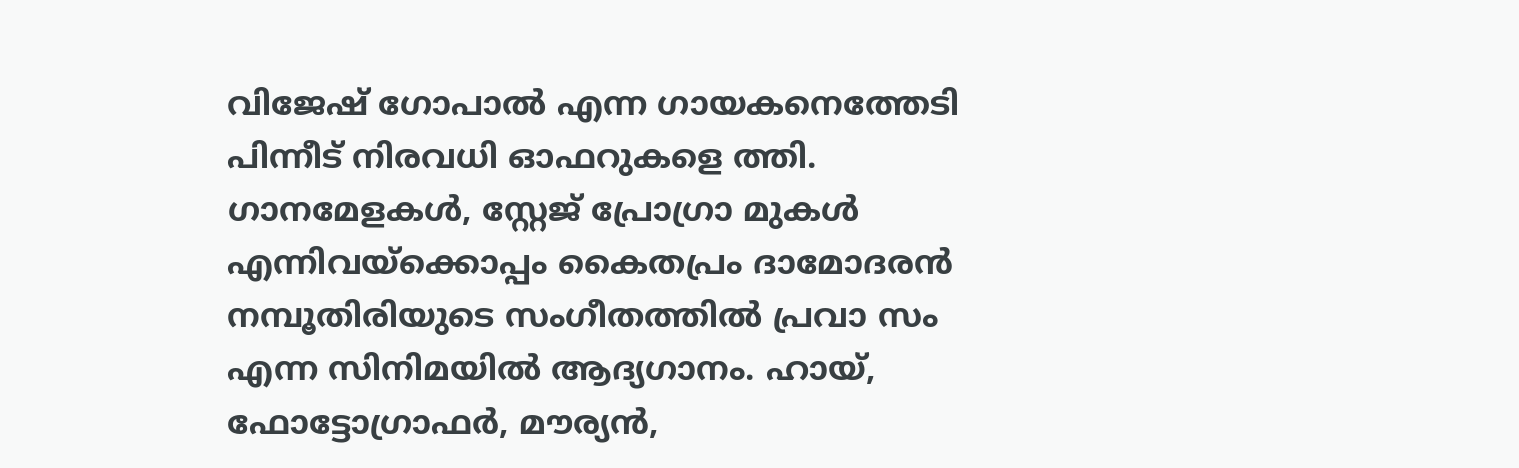വിജേഷ് ഗോപാല്‍ എന്ന ഗായകനെത്തേടി പിന്നീട് നിരവധി ഓഫറുകളെ ത്തി. ഗാനമേളകള്‍, സ്റ്റേജ് പ്രോഗ്രാ മുകള്‍ എന്നിവയ്ക്കൊപ്പം കൈതപ്രം ദാമോദരന്‍ നമ്പൂതിരിയുടെ സംഗീതത്തില്‍ പ്രവാ സം എന്ന സിനിമയില്‍ ആദ്യഗാനം. ഹായ്, ഫോട്ടോഗ്രാഫര്‍, മൗര്യന്‍,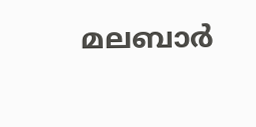മലബാര്‍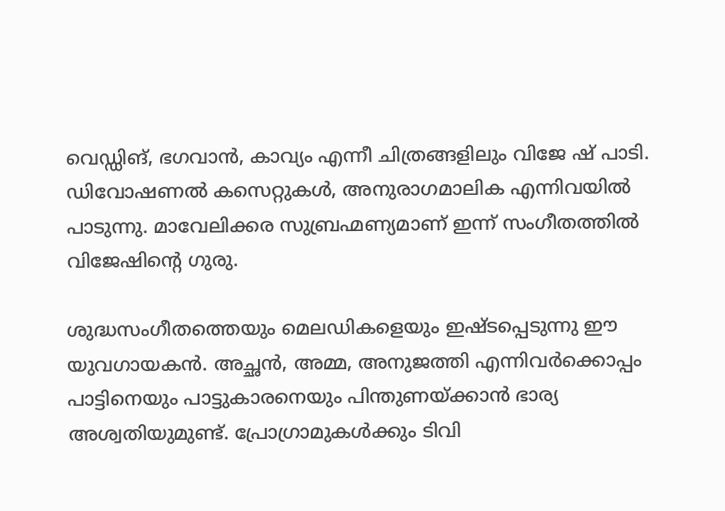വെഡ്ഡിങ്, ഭഗവാന്‍, കാവ്യം എന്നീ ചിത്രങ്ങളിലും വിജേ ഷ് പാടി. ഡിവോഷണല്‍ കസെറ്റുകള്‍, അനുരാഗമാലിക എന്നിവയില്‍ പാടുന്നു. മാവേലിക്കര സുബ്രഹ്മണ്യമാണ് ഇന്ന് സംഗീതത്തില്‍ വിജേഷിന്‍റെ ഗുരു.

ശുദ്ധസംഗീതത്തെയും മെലഡികളെയും ഇഷ്ടപ്പെടുന്നു ഈ യുവഗായകന്‍. അച്ഛന്‍, അമ്മ, അനുജത്തി എന്നിവര്‍ക്കൊപ്പം പാട്ടിനെയും പാട്ടുകാരനെയും പിന്തുണയ്ക്കാന്‍ ഭാര്യ അശ്വതിയുമുണ്ട്. പ്രോഗ്രാമുകള്‍ക്കും ടിവി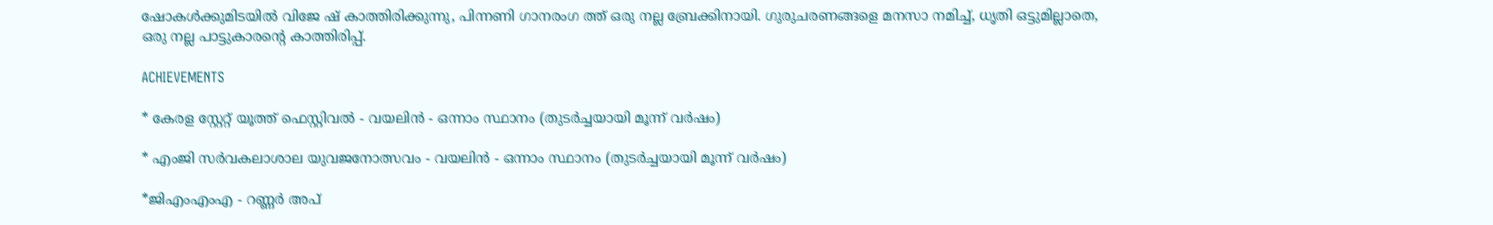ഷോകള്‍ക്കുമിടയില്‍ വിജേ ഷ് കാത്തിരിക്കുന്നു, പിന്നണി ഗാനരംഗ ത്ത് ഒരു നല്ല ബ്രേക്കിനായി. ഗുരുചരണങ്ങളെ മനസാ നമിച്ച്, ധൃതി ഒട്ടുമില്ലാതെ, ഒരു നല്ല പാട്ടുകാരന്‍റെ കാത്തിരിപ്പ്.

ACHIEVEMENTS

* കേരള സ്റ്റേറ്റ് യൂത്ത് ഫെസ്റ്റിവല്‍ - വയലിന്‍ - ഒന്നാം സ്ഥാനം (തുടര്‍ച്ചയായി മൂന്ന് വര്‍ഷം)

* എംജി സര്‍വകലാശാല യുവജനോത്സവം - വയലിന്‍ - ഒന്നാം സ്ഥാനം (തുടര്‍ച്ചയായി മൂന്ന് വര്‍ഷം)

*ജിഎംഎംഎ - റണ്ണര്‍ അപ്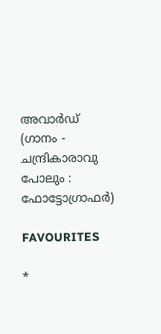അവാര്‍ഡ് (ഗാനം - ചന്ദ്രികാരാവു പോലും : ഫോട്ടോഗ്രാഫര്‍)

FAVOURITES

*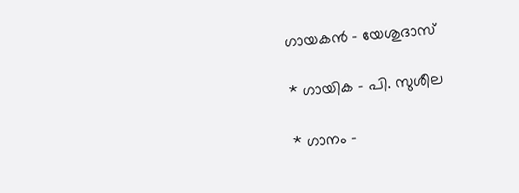ഗായകന്‍ - യേശുദാസ്

* ഗായിക - പി. സുശീല

* ഗാനം -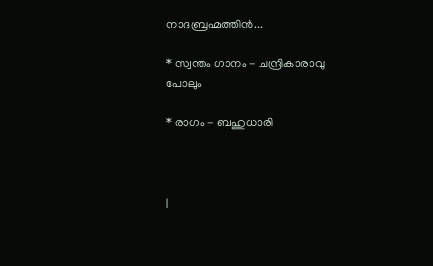നാദബ്രഹ്മത്തിന്‍...

* സ്വന്തം ഗാനം - ചന്ദ്രികാരാവു പോലും

* രാഗം - ബഹുധാരി



|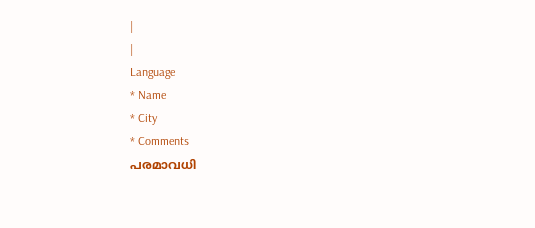|
|
Language
* Name
* City
* Comments
പരമാവധി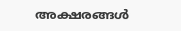അക്ഷരങ്ങള്‍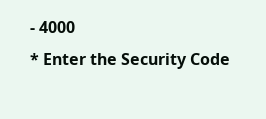- 4000
* Enter the Security Code